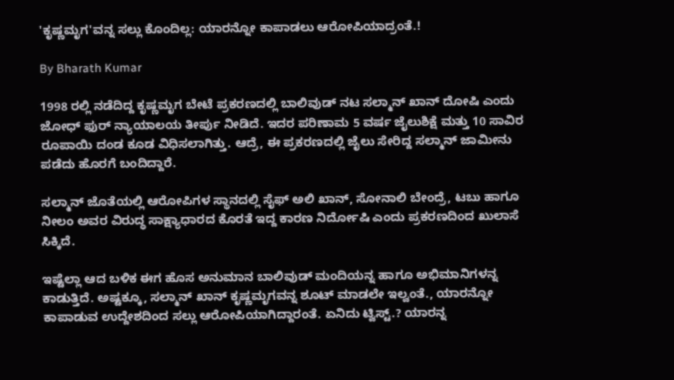'ಕೃಷ್ಣಮೃಗ'ವನ್ನ ಸಲ್ಲು ಕೊಂದಿಲ್ಲ: ಯಾರನ್ನೋ ಕಾಪಾಡಲು ಆರೋಪಿಯಾದ್ರಂತೆ.!

By Bharath Kumar

1998 ರಲ್ಲಿ ನಡೆದಿದ್ದ ಕೃಷ್ಣಮೃಗ ಬೇಟೆ ಪ್ರಕರಣದಲ್ಲಿ ಬಾಲಿವುಡ್ ನಟ ಸಲ್ಮಾನ್ ಖಾನ್ ದೋಷಿ ಎಂದು ಜೋಧ್ ಫುರ್ ನ್ಯಾಯಾಲಯ ತೀರ್ಪು ನೀಡಿದೆ. ಇದರ ಪರಿಣಾಮ 5 ವರ್ಷ ಜೈಲುಶಿಕ್ಷೆ ಮತ್ತು 10 ಸಾವಿರ ರೂಪಾಯಿ ದಂಡ ಕೂಡ ವಿಧಿಸಲಾಗಿತ್ತು. ಆದ್ರೆ, ಈ ಪ್ರಕರಣದಲ್ಲಿ ಜೈಲು ಸೇರಿದ್ದ ಸಲ್ಮಾನ್ ಜಾಮೀನು ಪಡೆದು ಹೊರಗೆ ಬಂದಿದ್ದಾರೆ.

ಸಲ್ಮಾನ್ ಜೊತೆಯಲ್ಲಿ ಆರೋಪಿಗಳ ಸ್ಥಾನದಲ್ಲಿ ಸೈಫ್ ಅಲಿ ಖಾನ್, ಸೋನಾಲಿ ಬೇಂದ್ರೆ, ಟಬು ಹಾಗೂ ನೀಲಂ ಅವರ ವಿರುದ್ಧ ಸಾಕ್ಷ್ಯಾಧಾರದ ಕೊರತೆ ಇದ್ದ ಕಾರಣ ನಿರ್ದೋಷಿ ಎಂದು ಪ್ರಕರಣದಿಂದ ಖುಲಾಸೆ ಸಿಕ್ಕಿದೆ.

ಇಷ್ಟೆಲ್ಲಾ ಆದ ಬಳಿಕ ಈಗ ಹೊಸ ಅನುಮಾನ ಬಾಲಿವುಡ್ ಮಂದಿಯನ್ನ ಹಾಗೂ ಅಭಿಮಾನಿಗಳನ್ನ ಕಾಡುತ್ತಿದೆ. ಅಷ್ಟಕ್ಕೂ, ಸಲ್ಮಾನ್ ಖಾನ್ ಕೃಷ್ಣಮೃಗವನ್ನ ಶೂಟ್ ಮಾಡಲೇ ಇಲ್ವಂತೆ., ಯಾರನ್ನೋ ಕಾಪಾಡುವ ಉದ್ದೇಶದಿಂದ ಸಲ್ಲು ಆರೋಪಿಯಾಗಿದ್ದಾರಂತೆ. ಏನಿದು ಟ್ವಿಸ್ಟ್.? ಯಾರನ್ನ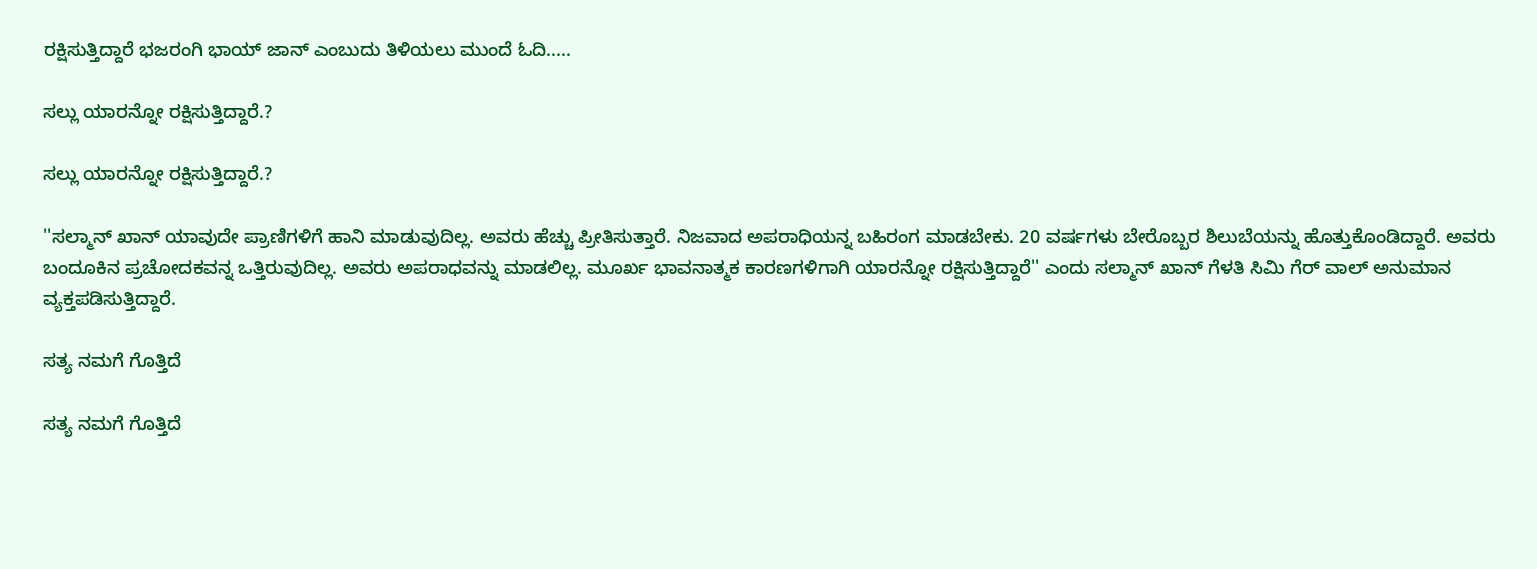ರಕ್ಷಿಸುತ್ತಿದ್ದಾರೆ ಭಜರಂಗಿ ಭಾಯ್ ಜಾನ್ ಎಂಬುದು ತಿಳಿಯಲು ಮುಂದೆ ಓದಿ.....

ಸಲ್ಲು ಯಾರನ್ನೋ ರಕ್ಷಿಸುತ್ತಿದ್ದಾರೆ.?

ಸಲ್ಲು ಯಾರನ್ನೋ ರಕ್ಷಿಸುತ್ತಿದ್ದಾರೆ.?

''ಸಲ್ಮಾನ್ ಖಾನ್ ಯಾವುದೇ ಪ್ರಾಣಿಗಳಿಗೆ ಹಾನಿ ಮಾಡುವುದಿಲ್ಲ. ಅವರು ಹೆಚ್ಚು ಪ್ರೀತಿಸುತ್ತಾರೆ. ನಿಜವಾದ ಅಪರಾಧಿಯನ್ನ ಬಹಿರಂಗ ಮಾಡಬೇಕು. 20 ವರ್ಷಗಳು ಬೇರೊಬ್ಬರ ಶಿಲುಬೆಯನ್ನು ಹೊತ್ತುಕೊಂಡಿದ್ದಾರೆ. ಅವರು ಬಂದೂಕಿನ ಪ್ರಚೋದಕವನ್ನ ಒತ್ತಿರುವುದಿಲ್ಲ. ಅವರು ಅಪರಾಧವನ್ನು ಮಾಡಲಿಲ್ಲ. ಮೂರ್ಖ ಭಾವನಾತ್ಮಕ ಕಾರಣಗಳಿಗಾಗಿ ಯಾರನ್ನೋ ರಕ್ಷಿಸುತ್ತಿದ್ದಾರೆ'' ಎಂದು ಸಲ್ಮಾನ್ ಖಾನ್ ಗೆಳತಿ ಸಿಮಿ ಗೆರ್ ವಾಲ್ ಅನುಮಾನ ವ್ಯಕ್ತಪಡಿಸುತ್ತಿದ್ದಾರೆ.

ಸತ್ಯ ನಮಗೆ ಗೊತ್ತಿದೆ

ಸತ್ಯ ನಮಗೆ ಗೊತ್ತಿದೆ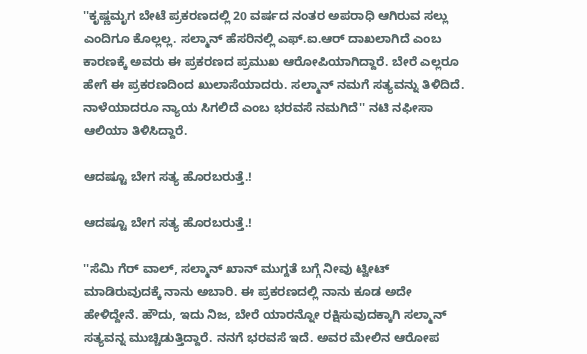''ಕೃಷ್ಣಮೃಗ ಬೇಟೆ ಪ್ರಕರಣದಲ್ಲಿ 20 ವರ್ಷದ ನಂತರ ಅಪರಾಧಿ ಆಗಿರುವ ಸಲ್ಲು ಎಂದಿಗೂ ಕೊಲ್ಲಲ್ಲ. ಸಲ್ಮಾನ್ ಹೆಸರಿನಲ್ಲಿ ಎಫ್.ಐ.ಆರ್ ದಾಖಲಾಗಿದೆ ಎಂಬ ಕಾರಣಕ್ಕೆ ಅವರು ಈ ಪ್ರಕರಣದ ಪ್ರಮುಖ ಆರೋಪಿಯಾಗಿದ್ದಾರೆ. ಬೇರೆ ಎಲ್ಲರೂ ಹೇಗೆ ಈ ಪ್ರಕರಣದಿಂದ ಖುಲಾಸೆಯಾದರು. ಸಲ್ಮಾನ್ ನಮಗೆ ಸತ್ಯವನ್ನು ತಿಳಿದಿದೆ. ನಾಳೆಯಾದರೂ ನ್ಯಾಯ ಸಿಗಲಿದೆ ಎಂಬ ಭರವಸೆ ನಮಗಿದೆ'' ನಟಿ ನಫೀಸಾ ಆಲಿಯಾ ತಿಳಿಸಿದ್ದಾರೆ.

ಆದಷ್ಟೂ ಬೇಗ ಸತ್ಯ ಹೊರಬರುತ್ತೆ.!

ಆದಷ್ಟೂ ಬೇಗ ಸತ್ಯ ಹೊರಬರುತ್ತೆ.!

''ಸೆಮಿ ಗೆರ್ ವಾಲ್, ಸಲ್ಮಾನ್ ಖಾನ್ ಮುಗ್ದತೆ ಬಗ್ಗೆ ನೀವು ಟ್ವೀಟ್ ಮಾಡಿರುವುದಕ್ಕೆ ನಾನು ಅಬಾರಿ. ಈ ಪ್ರಕರಣದಲ್ಲಿ ನಾನು ಕೂಡ ಅದೇ ಹೇಳಿದ್ದೇನೆ. ಹೌದು, ಇದು ನಿಜ, ಬೇರೆ ಯಾರನ್ನೋ ರಕ್ಷಿಸುವುದಕ್ಕಾಗಿ ಸಲ್ಮಾನ್ ಸತ್ಯವನ್ನ ಮುಚ್ಚಿಡುತ್ತಿದ್ದಾರೆ. ನನಗೆ ಭರವಸೆ ಇದೆ. ಅವರ ಮೇಲಿನ ಆರೋಪ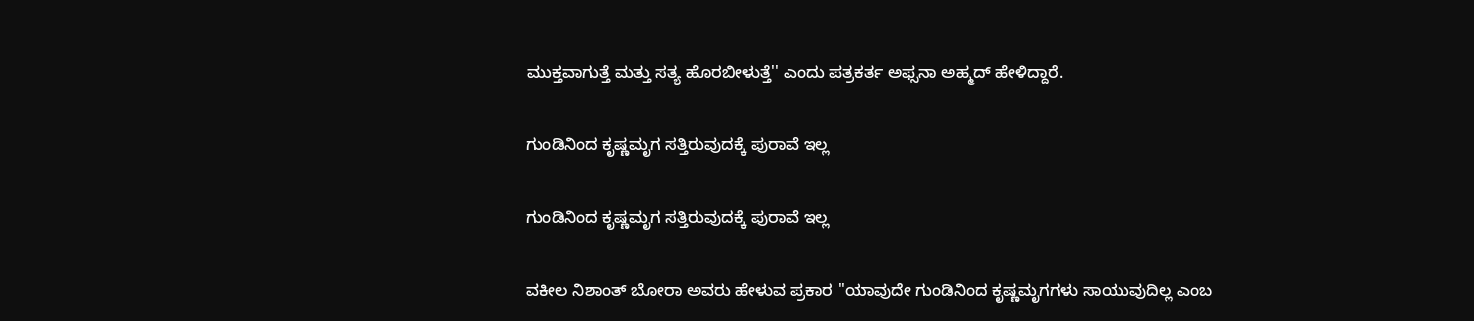ಮುಕ್ತವಾಗುತ್ತೆ ಮತ್ತು ಸತ್ಯ ಹೊರಬೀಳುತ್ತೆ'' ಎಂದು ಪತ್ರಕರ್ತ ಅಫ್ಸನಾ ಅಹ್ಮದ್ ಹೇಳಿದ್ದಾರೆ.

ಗುಂಡಿನಿಂದ ಕೃಷ್ಣಮೃಗ ಸತ್ತಿರುವುದಕ್ಕೆ ಪುರಾವೆ ಇಲ್ಲ

ಗುಂಡಿನಿಂದ ಕೃಷ್ಣಮೃಗ ಸತ್ತಿರುವುದಕ್ಕೆ ಪುರಾವೆ ಇಲ್ಲ

ವಕೀಲ ನಿಶಾಂತ್ ಬೋರಾ ಅವರು ಹೇಳುವ ಪ್ರಕಾರ ''ಯಾವುದೇ ಗುಂಡಿನಿಂದ ಕೃಷ್ಣಮೃಗಗಳು ಸಾಯುವುದಿಲ್ಲ ಎಂಬ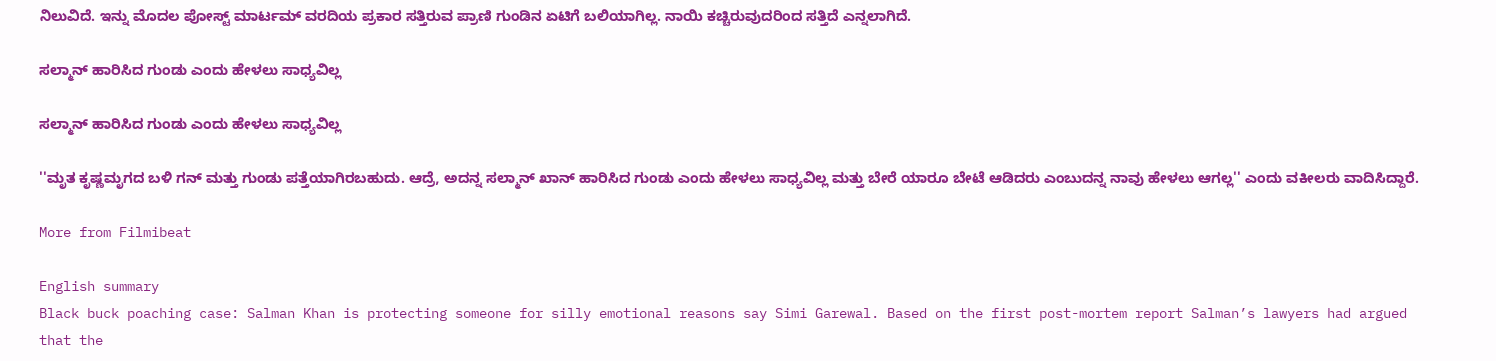ನಿಲುವಿದೆ. ಇನ್ನು ಮೊದಲ ಪೋಸ್ಟ್ ಮಾರ್ಟಮ್ ವರದಿಯ ಪ್ರಕಾರ ಸತ್ತಿರುವ ಪ್ರಾಣಿ ಗುಂಡಿನ ಏಟಿಗೆ ಬಲಿಯಾಗಿಲ್ಲ. ನಾಯಿ ಕಚ್ಚಿರುವುದರಿಂದ ಸತ್ತಿದೆ ಎನ್ನಲಾಗಿದೆ.

ಸಲ್ಮಾನ್ ಹಾರಿಸಿದ ಗುಂಡು ಎಂದು ಹೇಳಲು ಸಾಧ್ಯವಿಲ್ಲ

ಸಲ್ಮಾನ್ ಹಾರಿಸಿದ ಗುಂಡು ಎಂದು ಹೇಳಲು ಸಾಧ್ಯವಿಲ್ಲ

''ಮೃತ ಕೃಷ್ಣಮೃಗದ ಬಳಿ ಗನ್ ಮತ್ತು ಗುಂಡು ಪತ್ತೆಯಾಗಿರಬಹುದು. ಆದ್ರೆ, ಅದನ್ನ ಸಲ್ಮಾನ್ ಖಾನ್ ಹಾರಿಸಿದ ಗುಂಡು ಎಂದು ಹೇಳಲು ಸಾಧ್ಯವಿಲ್ಲ ಮತ್ತು ಬೇರೆ ಯಾರೂ ಬೇಟೆ ಆಡಿದರು ಎಂಬುದನ್ನ ನಾವು ಹೇಳಲು ಆಗಲ್ಲ'' ಎಂದು ವಕೀಲರು ವಾದಿಸಿದ್ದಾರೆ.

More from Filmibeat

English summary
Black buck poaching case: Salman Khan is protecting someone for silly emotional reasons say Simi Garewal. Based on the first post-mortem report Salman’s lawyers had argued that the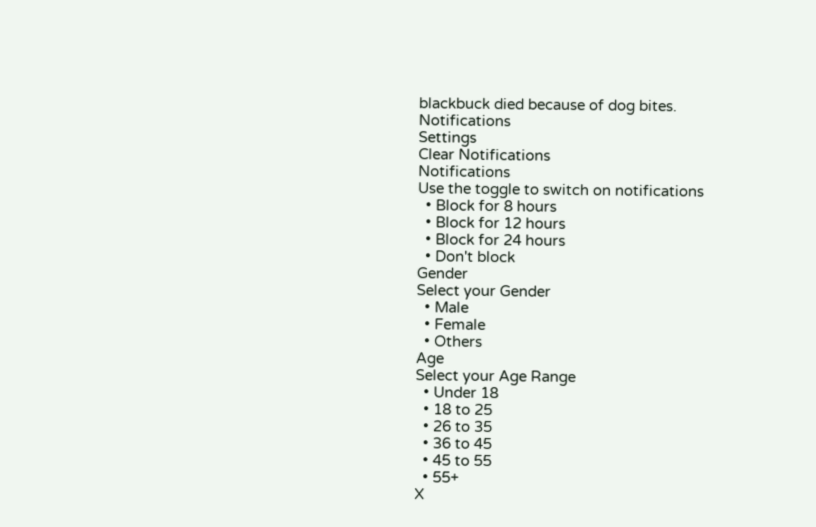blackbuck died because of dog bites.
Notifications
Settings
Clear Notifications
Notifications
Use the toggle to switch on notifications
  • Block for 8 hours
  • Block for 12 hours
  • Block for 24 hours
  • Don't block
Gender
Select your Gender
  • Male
  • Female
  • Others
Age
Select your Age Range
  • Under 18
  • 18 to 25
  • 26 to 35
  • 36 to 45
  • 45 to 55
  • 55+
X